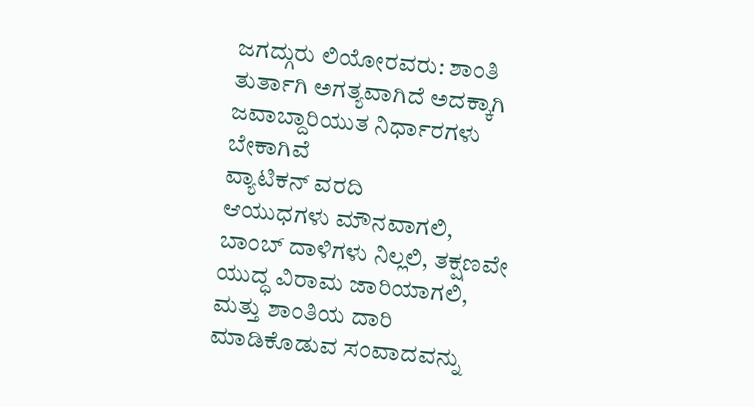ಜಗದ್ಗುರು ಲಿಯೋರವರು: ಶಾಂತಿ ತುರ್ತಾಗಿ ಅಗತ್ಯವಾಗಿದೆ ಅದಕ್ಕಾಗಿ ಜವಾಬ್ದಾರಿಯುತ ನಿರ್ಧಾರಗಳು ಬೇಕಾಗಿವೆ
ವ್ಯಾಟಿಕನ್ ವರದಿ
ಆಯುಧಗಳು ಮೌನವಾಗಲಿ, ಬಾಂಬ್ ದಾಳಿಗಳು ನಿಲ್ಲಲಿ, ತಕ್ಷಣವೇ ಯುದ್ಧ ವಿರಾಮ ಜಾರಿಯಾಗಲಿ, ಮತ್ತು ಶಾಂತಿಯ ದಾರಿ ಮಾಡಿಕೊಡುವ ಸಂವಾದವನ್ನು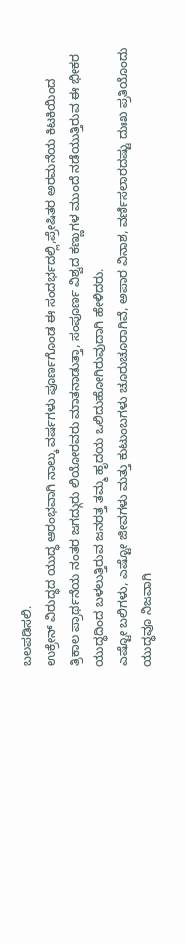ಬಲಪಡಿಸಲಿ.
ಉಕ್ರೇನ್ ವಿರುದ್ಧದ ಯುದ್ಧ ಆರಂಭವಾಗಿ ನಾಲ್ಕು ವರ್ಷಗಳು ಪೂರ್ಣಗೊಂಡ ಈ ಸಂದರ್ಭದಲ್ಲಿ,ಪ್ರೇಷಿತರ ಅರಮನೆಯ ಕಿಟಕಿಯಿಂದ ತ್ರಿಕಾಲ ಪ್ರಾರ್ಥನೆಯ ನಂತರ ಜಗದ್ಗುರು ಲಿಯೋರವರು ಮಾತನಾಡುತ್ತಾ, ಸಂಪೂರ್ಣ ವಿಶ್ವದ ಕಣ್ಣುಗಳ ಮುಂದೆ ನಡೆಯುತ್ತಿರುವ ಈ ಭೀಕರ ಯುದ್ಧದಿಂದ ಬಳಲುತ್ತಿರುವ ಜನರತ್ತ ತಮ್ಮ ಹೃದಯ ಒಲಿದುಹೋಗಿರುವುದಾಗಿ ಹೇಳಿದರು.
ಎಷ್ಟೋ ಬಲಿಗಳು, ಎಷ್ಟೋ ಜೀವಗಳು ಮತ್ತು ಕುಟುಂಬಗಳು ಚೂರುಚೂರಾಗಿವೆ, ಅಪಾರ ವಿನಾಶ, ವರ್ಣಿಸಲಾರದಷ್ಟು ದುಃಖ ಪ್ರತಿಯೊಂದು ಯುದ್ಧವೂ ನಿಜವಾಗಿ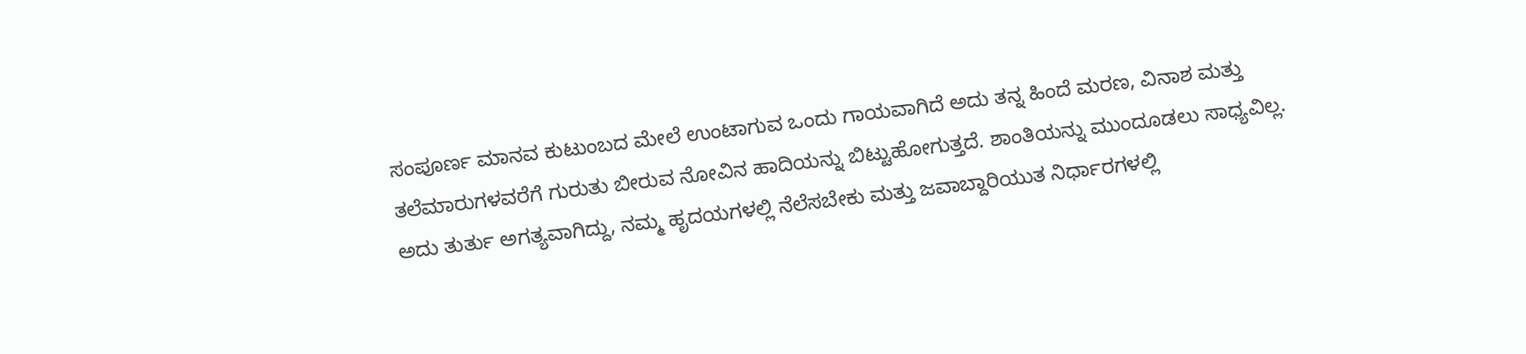ಸಂಪೂರ್ಣ ಮಾನವ ಕುಟುಂಬದ ಮೇಲೆ ಉಂಟಾಗುವ ಒಂದು ಗಾಯವಾಗಿದೆ ಅದು ತನ್ನ ಹಿಂದೆ ಮರಣ, ವಿನಾಶ ಮತ್ತು ತಲೆಮಾರುಗಳವರೆಗೆ ಗುರುತು ಬೀರುವ ನೋವಿನ ಹಾದಿಯನ್ನು ಬಿಟ್ಟುಹೋಗುತ್ತದೆ. ಶಾಂತಿಯನ್ನು ಮುಂದೂಡಲು ಸಾಧ್ಯವಿಲ್ಲ. ಅದು ತುರ್ತು ಅಗತ್ಯವಾಗಿದ್ದು, ನಮ್ಮ ಹೃದಯಗಳಲ್ಲಿ ನೆಲೆಸಬೇಕು ಮತ್ತು ಜವಾಬ್ದಾರಿಯುತ ನಿರ್ಧಾರಗಳಲ್ಲಿ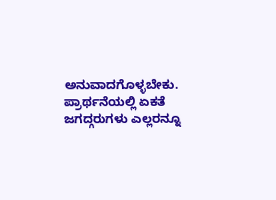ಅನುವಾದಗೊಳ್ಳಬೇಕು.
ಪ್ರಾರ್ಥನೆಯಲ್ಲಿ ಏಕತೆ
ಜಗದ್ಗರುಗಳು ಎಲ್ಲರನ್ನೂ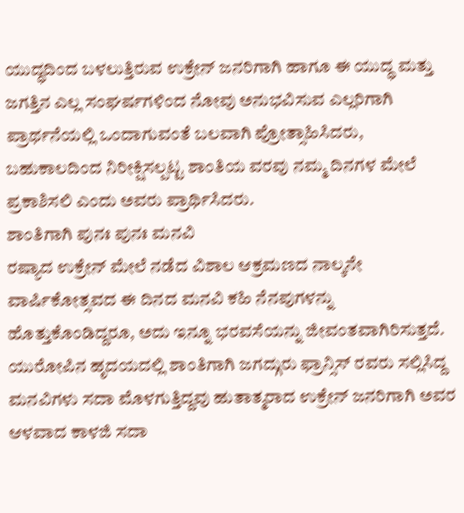ಯುದ್ಧದಿಂದ ಬಳಲುತ್ತಿರುವ ಉಕ್ರೇನ್ ಜನರಿಗಾಗಿ ಹಾಗೂ ಈ ಯುದ್ಧ ಮತ್ತು ಜಗತ್ತಿನ ಎಲ್ಲ ಸಂಘರ್ಷಗಳಿಂದ ನೋವು ಅನುಭವಿಸುವ ಎಲ್ಲರಿಗಾಗಿ ಪ್ರಾರ್ಥನೆಯಲ್ಲಿ ಒಂದಾಗುವಂತೆ ಬಲವಾಗಿ ಪ್ರೋತ್ಸಾಹಿಸಿದರು, ಬಹುಕಾಲದಿಂದ ನಿರೀಕ್ಷಿಸಲ್ಪಟ್ಟ ಶಾಂತಿಯ ವರವು ನಮ್ಮ ದಿನಗಳ ಮೇಲೆ ಪ್ರಕಾಶಿಸಲಿ ಎಂದು ಅವರು ಪ್ರಾರ್ಥಿಸಿದರು.
ಶಾಂತಿಗಾಗಿ ಪುನಃ ಪುನಃ ಮನವಿ
ರಷ್ಯಾದ ಉಕ್ರೇನ್ ಮೇಲೆ ನಡೆದ ವಿಶಾಲ ಆಕ್ರಮಣದ ನಾಲ್ಕನೇ ವಾರ್ಷಿಕೋತ್ಸವದ ಈ ದಿನದ ಮನವಿ ಕಹಿ ನೆನಪುಗಳನ್ನು ಹೊತ್ತುಕೊಂಡಿದ್ದರೂ, ಅದು ಇನ್ನೂ ಭರವಸೆಯನ್ನು ಜೀವಂತವಾಗಿರಿಸುತ್ತದೆ. ಯುರೋಪಿನ ಹೃದಯದಲ್ಲಿ ಶಾಂತಿಗಾಗಿ ಜಗದ್ಗುರು ಫ್ರಾನ್ಸಿಸ್ ರವರು ಸಲ್ಲಿಸಿದ್ದ ಮನವಿಗಳು ಸದಾ ಮೊಳಗುತ್ತಿದ್ದವು ಹುತಾತ್ಮರಾದ ಉಕ್ರೇನ್ ಜನರಿಗಾಗಿ ಅವರ ಆಳವಾದ ಕಾಳಜಿ ಸದಾ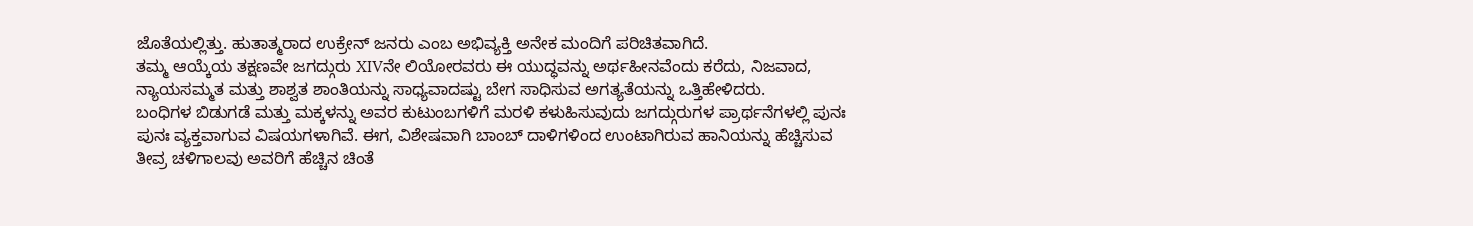ಜೊತೆಯಲ್ಲಿತ್ತು. ಹುತಾತ್ಮರಾದ ಉಕ್ರೇನ್ ಜನರು ಎಂಬ ಅಭಿವ್ಯಕ್ತಿ ಅನೇಕ ಮಂದಿಗೆ ಪರಿಚಿತವಾಗಿದೆ.
ತಮ್ಮ ಆಯ್ಕೆಯ ತಕ್ಷಣವೇ ಜಗದ್ಗುರು XIVನೇ ಲಿಯೋರವರು ಈ ಯುದ್ಧವನ್ನು ಅರ್ಥಹೀನವೆಂದು ಕರೆದು, ನಿಜವಾದ, ನ್ಯಾಯಸಮ್ಮತ ಮತ್ತು ಶಾಶ್ವತ ಶಾಂತಿಯನ್ನು ಸಾಧ್ಯವಾದಷ್ಟು ಬೇಗ ಸಾಧಿಸುವ ಅಗತ್ಯತೆಯನ್ನು ಒತ್ತಿಹೇಳಿದರು.
ಬಂಧಿಗಳ ಬಿಡುಗಡೆ ಮತ್ತು ಮಕ್ಕಳನ್ನು ಅವರ ಕುಟುಂಬಗಳಿಗೆ ಮರಳಿ ಕಳುಹಿಸುವುದು ಜಗದ್ಗುರುಗಳ ಪ್ರಾರ್ಥನೆಗಳಲ್ಲಿ ಪುನಃ ಪುನಃ ವ್ಯಕ್ತವಾಗುವ ವಿಷಯಗಳಾಗಿವೆ. ಈಗ, ವಿಶೇಷವಾಗಿ ಬಾಂಬ್ ದಾಳಿಗಳಿಂದ ಉಂಟಾಗಿರುವ ಹಾನಿಯನ್ನು ಹೆಚ್ಚಿಸುವ ತೀವ್ರ ಚಳಿಗಾಲವು ಅವರಿಗೆ ಹೆಚ್ಚಿನ ಚಿಂತೆ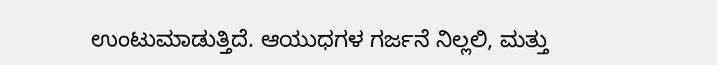ಉಂಟುಮಾಡುತ್ತಿದೆ. ಆಯುಧಗಳ ಗರ್ಜನೆ ನಿಲ್ಲಲಿ, ಮತ್ತು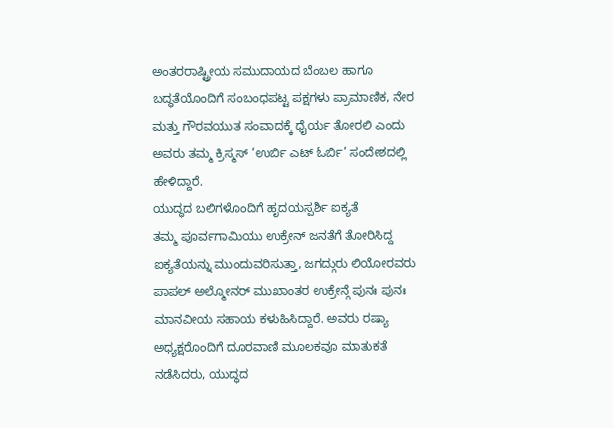ಅಂತರರಾಷ್ಟ್ರೀಯ ಸಮುದಾಯದ ಬೆಂಬಲ ಹಾಗೂ ಬದ್ಧತೆಯೊಂದಿಗೆ ಸಂಬಂಧಪಟ್ಟ ಪಕ್ಷಗಳು ಪ್ರಾಮಾಣಿಕ, ನೇರ ಮತ್ತು ಗೌರವಯುತ ಸಂವಾದಕ್ಕೆ ಧೈರ್ಯ ತೋರಲಿ ಎಂದು ಅವರು ತಮ್ಮ ಕ್ರಿಸ್ಮಸ್ ‘ಉರ್ಬಿ ಎಟ್ ಓರ್ಬಿ’ ಸಂದೇಶದಲ್ಲಿ ಹೇಳಿದ್ದಾರೆ.
ಯುದ್ಧದ ಬಲಿಗಳೊಂದಿಗೆ ಹೃದಯಸ್ಪರ್ಶಿ ಐಕ್ಯತೆ
ತಮ್ಮ ಪೂರ್ವಗಾಮಿಯು ಉಕ್ರೇನ್ ಜನತೆಗೆ ತೋರಿಸಿದ್ದ ಐಕ್ಯತೆಯನ್ನು ಮುಂದುವರಿಸುತ್ತಾ, ಜಗದ್ಗುರು ಲಿಯೋರವರು ಪಾಪಲ್ ಅಲ್ಮೋನರ್ ಮುಖಾಂತರ ಉಕ್ರೇನ್ಗೆ ಪುನಃ ಪುನಃ ಮಾನವೀಯ ಸಹಾಯ ಕಳುಹಿಸಿದ್ದಾರೆ. ಅವರು ರಷ್ಯಾ ಅಧ್ಯಕ್ಷರೊಂದಿಗೆ ದೂರವಾಣಿ ಮೂಲಕವೂ ಮಾತುಕತೆ ನಡೆಸಿದರು, ಯುದ್ಧದ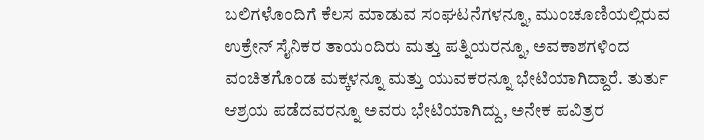ಬಲಿಗಳೊಂದಿಗೆ ಕೆಲಸ ಮಾಡುವ ಸಂಘಟನೆಗಳನ್ನೂ, ಮುಂಚೂಣಿಯಲ್ಲಿರುವ ಉಕ್ರೇನ್ ಸೈನಿಕರ ತಾಯಂದಿರು ಮತ್ತು ಪತ್ನಿಯರನ್ನೂ, ಅವಕಾಶಗಳಿಂದ ವಂಚಿತಗೊಂಡ ಮಕ್ಕಳನ್ನೂ ಮತ್ತು ಯುವಕರನ್ನೂ ಭೇಟಿಯಾಗಿದ್ದಾರೆ. ತುರ್ತು ಆಶ್ರಯ ಪಡೆದವರನ್ನೂ ಅವರು ಭೇಟಿಯಾಗಿದ್ದು, ಅನೇಕ ಪವಿತ್ರರ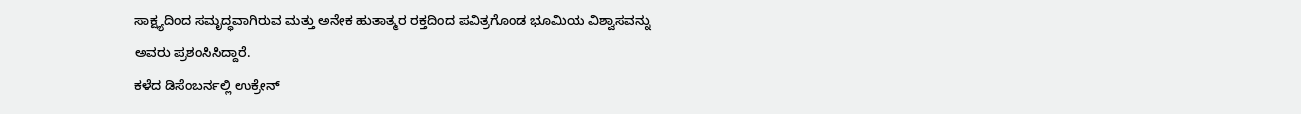ಸಾಕ್ಷ್ಯದಿಂದ ಸಮೃದ್ಧವಾಗಿರುವ ಮತ್ತು ಅನೇಕ ಹುತಾತ್ಮರ ರಕ್ತದಿಂದ ಪವಿತ್ರಗೊಂಡ ಭೂಮಿಯ ವಿಶ್ವಾಸವನ್ನು ಅವರು ಪ್ರಶಂಸಿಸಿದ್ದಾರೆ.
ಕಳೆದ ಡಿಸೆಂಬರ್ನಲ್ಲಿ ಉಕ್ರೇನ್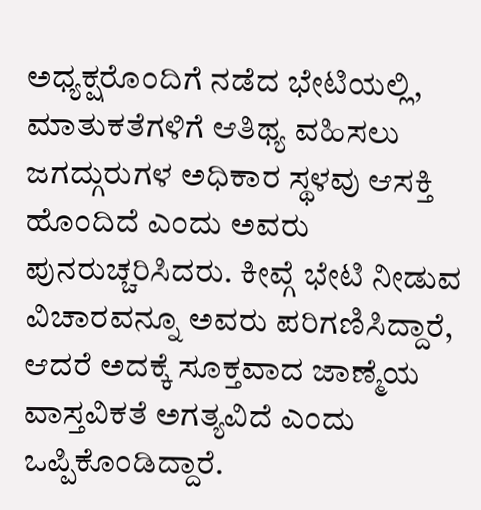ಅಧ್ಯಕ್ಷರೊಂದಿಗೆ ನಡೆದ ಭೇಟಿಯಲ್ಲಿ, ಮಾತುಕತೆಗಳಿಗೆ ಆತಿಥ್ಯ ವಹಿಸಲು ಜಗದ್ಗುರುಗಳ ಅಧಿಕಾರ ಸ್ಥಳವು ಆಸಕ್ತಿ ಹೊಂದಿದೆ ಎಂದು ಅವರು ಪುನರುಚ್ಚರಿಸಿದರು. ಕೀವ್ಗೆ ಭೇಟಿ ನೀಡುವ ವಿಚಾರವನ್ನೂ ಅವರು ಪರಿಗಣಿಸಿದ್ದಾರೆ, ಆದರೆ ಅದಕ್ಕೆ ಸೂಕ್ತವಾದ ಜಾಣ್ಮೆಯ ವಾಸ್ತವಿಕತೆ ಅಗತ್ಯವಿದೆ ಎಂದು ಒಪ್ಪಿಕೊಂಡಿದ್ದಾರೆ.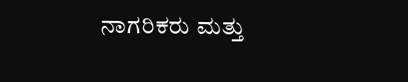ನಾಗರಿಕರು ಮತ್ತು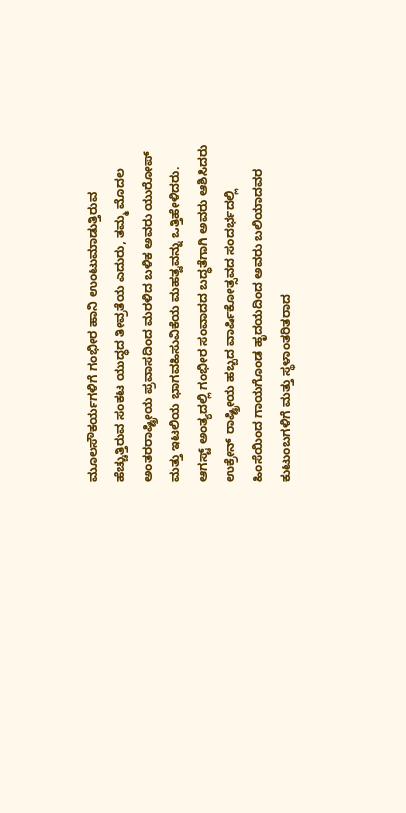ಮೂಲಸೌಕರ್ಯಗಳಿಗೆ ಗಂಭೀರ ಹಾನಿ ಉಂಟುಮಾಡುತ್ತಿರುವ ಹೆಚ್ಚುತ್ತಿರುವ ಸಂಕಟ ಯುದ್ಧದ ತೀವ್ರತೆಯ ಎದುರು, ತಮ್ಮ ಮೊದಲ ಅಂತರರಾಷ್ಟ್ರೀಯ ಪ್ರವಾಸದಿಂದ ಮರಳಿದ ಬಳಿಕ ಅವರು ಯುರೋಪ್ ಮತ್ತು ಇಟಲಿಯ ಭಾಗವಹಿಸುವಿಕೆಯ ಮಹತ್ವವನ್ನು ಒತ್ತಿಹೇಳಿದರು. ಆಗಸ್ಟ್ ಅಂತ್ಯದಲ್ಲಿ ಗಂಭೀರ ಸಂವಾದದ ಬದ್ಧತೆಗಾಗಿ ಅವರು ಆಶಿಸಿದರು ಉಕ್ರೇನ್ ರಾಷ್ಟ್ರೀಯ ಹಬ್ಬದ ವಾರ್ಷಿಕೋತ್ಸವದ ಸಂದರ್ಭದಲ್ಲಿ ಹಿಂಸೆಯಿಂದ ಗಾಯಗೊಂಡ ಹೃದಯದಿಂದ ಅವರು ಬಲಿಯಾದವರ ಕುಟುಂಬಗಳಿಗೆ ಮತ್ತು ಸ್ಥಳಾಂತರಿತರಾದ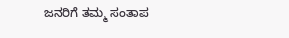ಜನರಿಗೆ ತಮ್ಮ ಸಂತಾಪ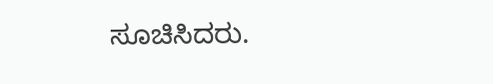ಸೂಚಿಸಿದರು.